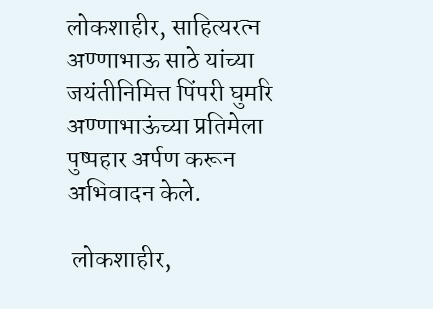लोकशाहीर, साहित्यरत्न अण्णाभाऊ साठे यांच्या जयंतीनिमित्त पिंपरी घुमरि अण्णाभाऊंच्या प्रतिमेला पुष्पहार अर्पण करून अभिवादन केले.

 लोकशाहीर,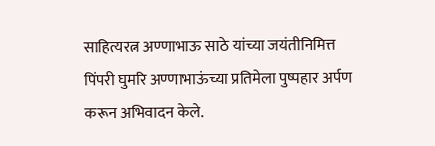साहित्यरत्न अण्णाभाऊ साठे यांच्या जयंतीनिमित्त पिंपरी घुमरि अण्णाभाऊंच्या प्रतिमेला पुष्पहार अर्पण करून अभिवादन केले.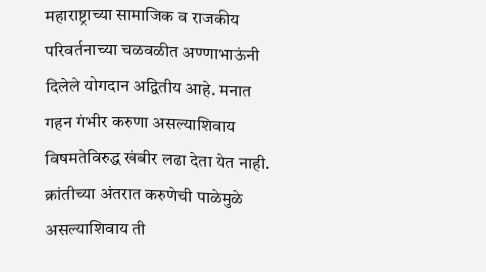महाराष्ट्राच्या सामाजिक व राजकीय परिवर्तनाच्या चळवळीत अण्णाभाऊंनी दिलेले योगदान अद्वितीय आहे. मनात गहन गंभीर करुणा असल्याशिवाय विषमतेविरुद्ध खंबीर लढा देता येत नाही. क्रांतीच्या अंतरात करुणेची पाळेमुळे असल्याशिवाय ती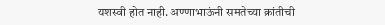यशस्वी होत नाही. अण्णाभाऊंनी समतेच्या क्रांतीची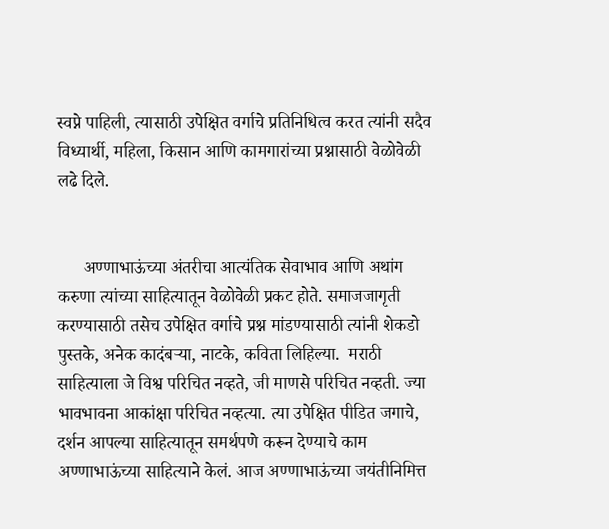स्वप्ने पाहिली, त्यासाठी उपेक्षित वर्गाचे प्रतिनिधित्व करत त्यांनी सदैव विध्यार्थी, महिला, किसान आणि कामगारांच्या प्रश्नासाठी वेळोवेळी लढे दिले.


      अण्णाभाऊंच्या अंतरीचा आत्यंतिक सेवाभाव आणि अथांग करुणा त्यांच्या साहित्यातून वेळोवेळी प्रकट होते. समाजजागृती करण्यासाठी तसेच उपेक्षित वर्गाचे प्रश्न मांडण्यासाठी त्यांनी शेकडो पुस्तके, अनेक कादंबऱ्या, नाटके, कविता लिहिल्या.  मराठी साहित्याला जे विश्व परिचित नव्हते, जी माणसे परिचित नव्हती. ज्या भावभावना आकांक्षा परिचित नव्हत्या. त्या उपेक्षित पीडित जगाचे, दर्शन आपल्या साहित्यातून समर्थपणे करून देण्याचे काम अण्णाभाऊंच्या साहित्याने केलं. आज अण्णाभाऊंच्या जयंतीनिमित्त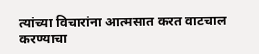त्यांच्या विचारांना आत्मसात करत वाटचाल करण्याचा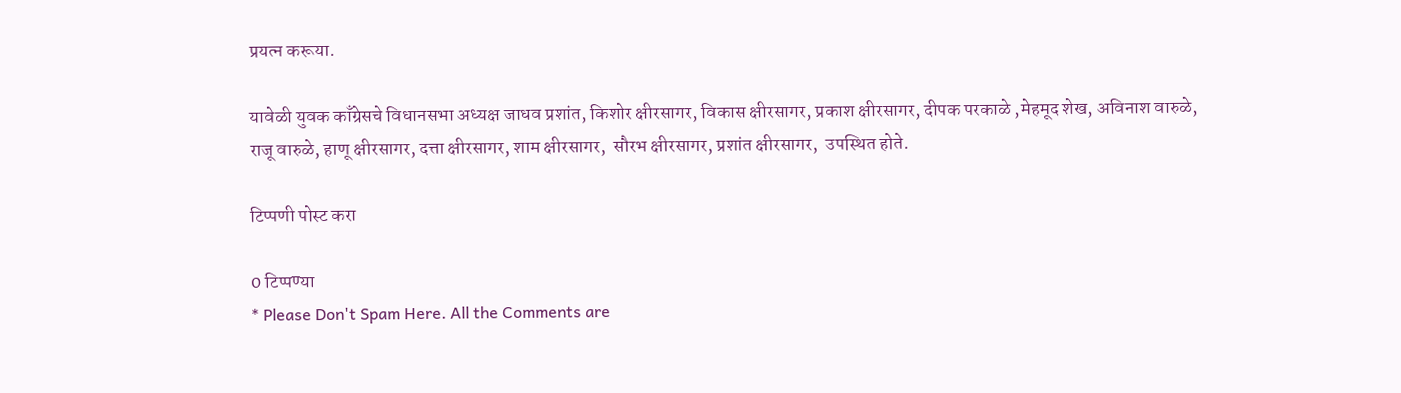प्रयत्न करूया.

यावेळी युवक काँग्रेसचे विधानसभा अध्यक्ष जाधव प्रशांत, किशोर क्षीरसागर, विकास क्षीरसागर, प्रकाश क्षीरसागर, दीपक परकाळे ,मेहमूद शेख, अविनाश वारुळे, राजू वारुळे, हाणू क्षीरसागर, दत्ता क्षीरसागर, शाम क्षीरसागर,  सौरभ क्षीरसागर, प्रशांत क्षीरसागर,  उपस्थित होते.

टिप्पणी पोस्ट करा

0 टिप्पण्या
* Please Don't Spam Here. All the Comments are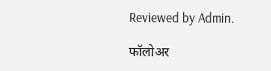Reviewed by Admin.

फॉलोअर